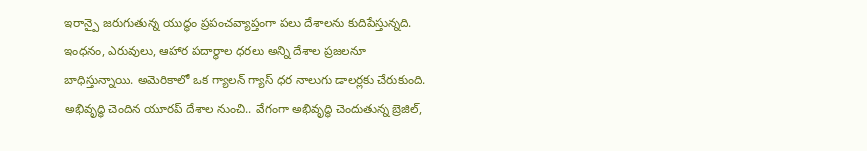ఇరాన్పై జరుగుతున్న యుద్ధం ప్రపంచవ్యాప్తంగా పలు దేశాలను కుదిపేస్తున్నది. ఇంధనం, ఎరువులు, ఆహార పదార్థాల ధరలు అన్ని దేశాల ప్రజలనూ బాధిస్తున్నాయి. అమెరికాలో ఒక గ్యాలన్ గ్యాస్ ధర నాలుగు డాలర్లకు చేరుకుంది.
అభివృద్ధి చెందిన యూరప్ దేశాల నుంచి.. వేగంగా అభివృద్ధి చెందుతున్న బ్రెజిల్,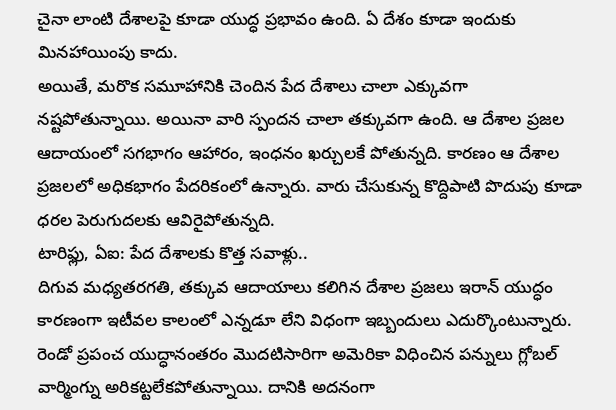చైనా లాంటి దేశాలపై కూడా యుద్ధ ప్రభావం ఉంది. ఏ దేశం కూడా ఇందుకు మినహాయింపు కాదు.
అయితే, మరొక సమూహానికి చెందిన పేద దేశాలు చాలా ఎక్కువగా నష్టపోతున్నాయి. అయినా వారి స్పందన చాలా తక్కువగా ఉంది. ఆ దేశాల ప్రజల ఆదాయంలో సగభాగం ఆహారం, ఇంధనం ఖర్చులకే పోతున్నది. కారణం ఆ దేశాల ప్రజలలో అధికభాగం పేదరికంలో ఉన్నారు. వారు చేసుకున్న కొద్దిపాటి పొదుపు కూడా ధరల పెరుగుదలకు ఆవిరైపోతున్నది.
టారిఫ్లు, ఏఐ: పేద దేశాలకు కొత్త సవాళ్లు..
దిగువ మధ్యతరగతి, తక్కువ ఆదాయాలు కలిగిన దేశాల ప్రజలు ఇరాన్ యుద్ధం కారణంగా ఇటీవల కాలంలో ఎన్నడూ లేని విధంగా ఇబ్బందులు ఎదుర్కొంటున్నారు.
రెండో ప్రపంచ యుద్ధానంతరం మొదటిసారిగా అమెరికా విధించిన పన్నులు గ్లోబల్ వార్మింగ్ను అరికట్టలేకపోతున్నాయి. దానికి అదనంగా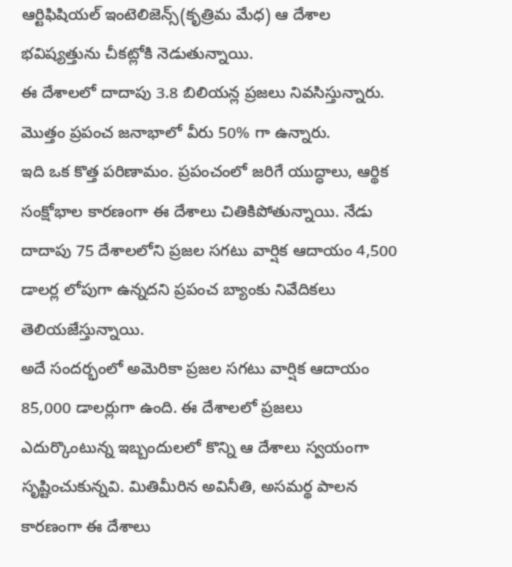ఆర్టిఫిషియల్ ఇంటెలిజెన్స్(కృత్రిమ మేధ) ఆ దేశాల భవిష్యత్తును చీకట్లోకి నెడుతున్నాయి.
ఈ దేశాలలో దాదాపు 3.8 బిలియన్ల ప్రజలు నివసిస్తున్నారు. మొత్తం ప్రపంచ జనాభాలో వీరు 50% గా ఉన్నారు.
ఇది ఒక కొత్త పరిణామం. ప్రపంచంలో జరిగే యుద్ధాలు, ఆర్థిక సంక్షోభాల కారణంగా ఈ దేశాలు చితికిపోతున్నాయి. నేడు దాదాపు 75 దేశాలలోని ప్రజల సగటు వార్షిక ఆదాయం 4,500 డాలర్ల లోపుగా ఉన్నదని ప్రపంచ బ్యాంకు నివేదికలు తెలియజేస్తున్నాయి.
అదే సందర్భంలో అమెరికా ప్రజల సగటు వార్షిక ఆదాయం 85,000 డాలర్లుగా ఉంది. ఈ దేశాలలో ప్రజలు ఎదుర్కొంటున్న ఇబ్బందులలో కొన్ని ఆ దేశాలు స్వయంగా సృష్టించుకున్నవి. మితిమీరిన అవినీతి, అసమర్థ పాలన కారణంగా ఈ దేశాలు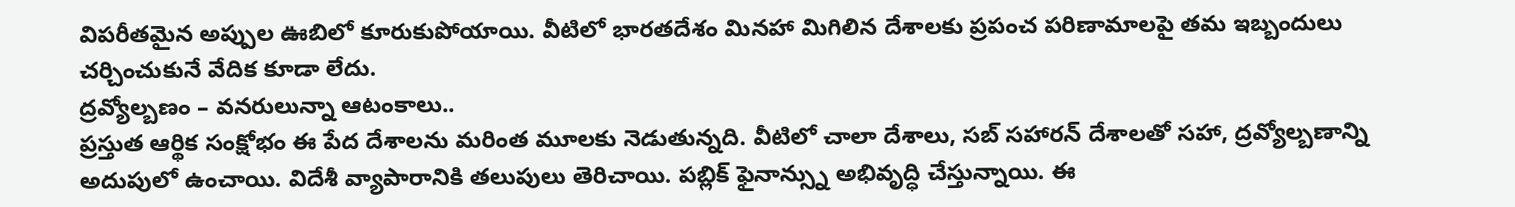విపరీతమైన అప్పుల ఊబిలో కూరుకుపోయాయి. వీటిలో భారతదేశం మినహా మిగిలిన దేశాలకు ప్రపంచ పరిణామాలపై తమ ఇబ్బందులు చర్చించుకునే వేదిక కూడా లేదు.
ద్రవ్యోల్బణం – వనరులున్నా ఆటంకాలు..
ప్రస్తుత ఆర్థిక సంక్షోభం ఈ పేద దేశాలను మరింత మూలకు నెడుతున్నది. వీటిలో చాలా దేశాలు, సబ్ సహారన్ దేశాలతో సహా, ద్రవ్యోల్బణాన్ని అదుపులో ఉంచాయి. విదేశీ వ్యాపారానికి తలుపులు తెరిచాయి. పబ్లిక్ ఫైనాన్స్ను అభివృద్ధి చేస్తున్నాయి. ఈ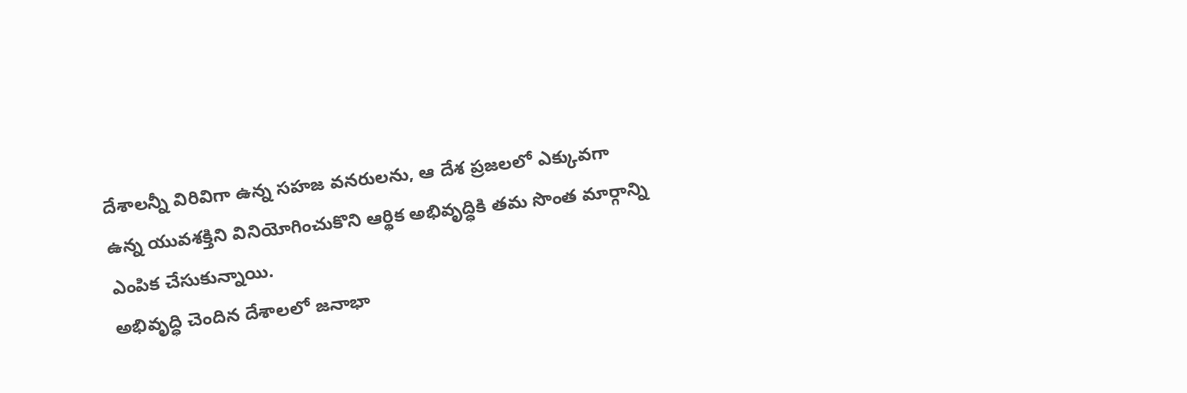దేశాలన్నీ విరివిగా ఉన్న సహజ వనరులను, ఆ దేశ ప్రజలలో ఎక్కువగా ఉన్న యువశక్తిని వినియోగించుకొని ఆర్థిక అభివృద్ధికి తమ సొంత మార్గాన్ని ఎంపిక చేసుకున్నాయి.
అభివృద్ధి చెందిన దేశాలలో జనాభా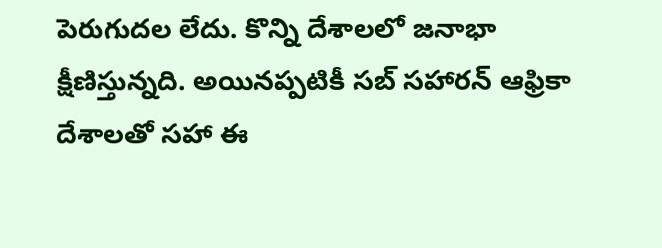పెరుగుదల లేదు. కొన్ని దేశాలలో జనాభా క్షీణిస్తున్నది. అయినప్పటికీ సబ్ సహారన్ ఆఫ్రికా దేశాలతో సహా ఈ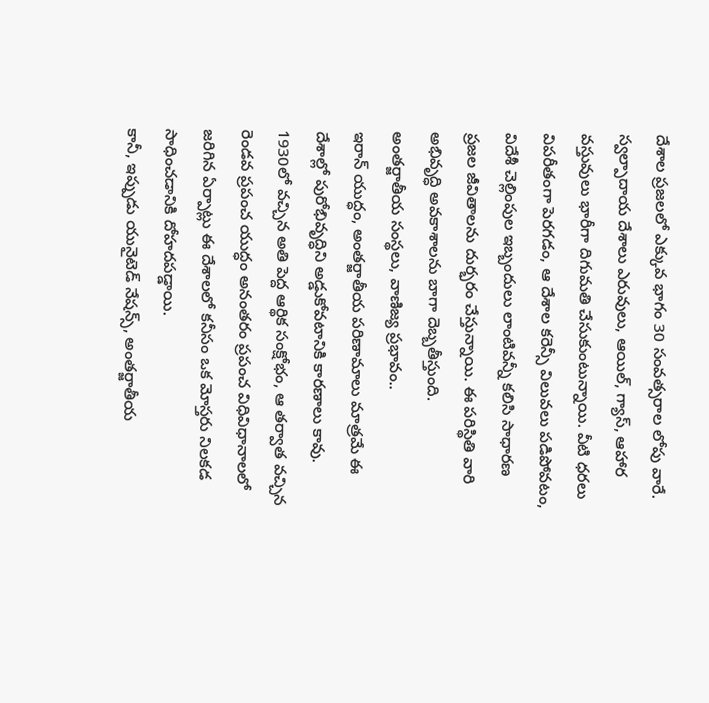దేశాల ప్రజలలో ఎక్కువ భాగం 30 సంవత్సరాల లోపు వారే.
స్వల్పాదాయ దేశాలు ఎరువులు, ఆయిల్, గ్యాస్, ఆహార వస్తువులు భారీగా దిగుమతి చేసుకుంటున్నాయి. వీటి ధరలు విపరీతంగా పెరగడం, ఆ దేశాల కరెన్సీ విలువలు పడిపోవటం, విదేశీ చెల్లింపుల ఇబ్బందులు లాంటివన్నీ కలిసి సాధారణ ప్రజల జీవితాలను దుర్భరం చేస్తున్నాయి. ఈ పరిస్థితి వారి అభివృద్ధి అవకాశాలను బాగా దెబ్బతీస్తుంది.
అంతర్జాతీయ సంస్థలు, వాణిజ్య ప్రభావం..
ఇరాన్ యుద్ధం, అంతర్జాతీయ పరిణామాలు మాత్రమే ఈ దేశాల్లో పురోభివృద్ధిని అడ్డుకోవటానికి కారణాలు కావు. 1930లో వచ్చిన అతి పెద్ద ఆర్థిక సంక్షోభం, ఆ తర్వాత వచ్చిన రెండవ ప్రపంచ యుద్ధం అనంతరం ప్రపంచ విధివిధానాలలో జరిగిన ఏర్పాట్లు ఈ దేశాలలో కనీసం ఒక మోస్తరు నిలకడ సాధించడానికి దోహదపడ్డాయి.
కానీ, ఇప్పుడు యునైటెడ్ నేషన్స్, అంతర్జాతీయ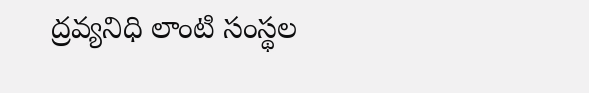ద్రవ్యనిధి లాంటి సంస్థల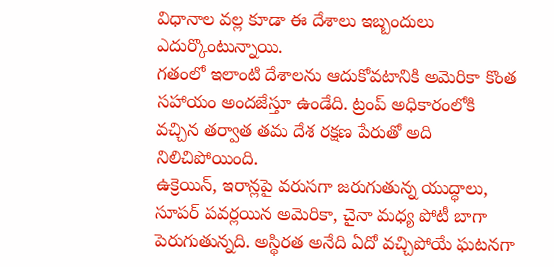విధానాల వల్ల కూడా ఈ దేశాలు ఇబ్బందులు ఎదుర్కొంటున్నాయి.
గతంలో ఇలాంటి దేశాలను ఆదుకోవటానికి అమెరికా కొంత సహాయం అందజేస్తూ ఉండేది. ట్రంప్ అధికారంలోకి వచ్చిన తర్వాత తమ దేశ రక్షణ పేరుతో అది నిలిచిపోయింది.
ఉక్రెయిన్, ఇరాన్లపై వరుసగా జరుగుతున్న యుద్ధాలు, సూపర్ పవర్లయిన అమెరికా, చైనా మధ్య పోటీ బాగా పెరుగుతున్నది. అస్థిరత అనేది ఏదో వచ్చిపోయే ఘటనగా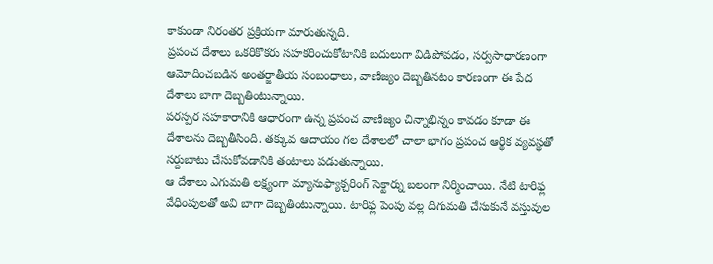కాకుండా నిరంతర ప్రక్రియగా మారుతున్నది.
ప్రపంచ దేశాలు ఒకరికొకరు సహకరించుకోటానికి బదులుగా విడిపోవడం, సర్వసాధారణంగా ఆమోదించబడిన అంతర్జాతీయ సంబంధాలు, వాణిజ్యం దెబ్బతినటం కారణంగా ఈ పేద దేశాలు బాగా దెబ్బతింటున్నాయి.
పరస్పర సహకారానికి ఆధారంగా ఉన్న ప్రపంచ వాణిజ్యం చిన్నాభిన్నం కావడం కూడా ఈ దేశాలను దెబ్బతీసింది. తక్కువ ఆదాయం గల దేశాలలో చాలా భాగం ప్రపంచ ఆర్థిక వ్యవస్థతో సర్దుబాటు చేసుకోవడానికి తంటాలు పడుతున్నాయి.
ఆ దేశాలు ఎగుమతి లక్ష్యంగా మ్యానుఫ్యాక్చరింగ్ సెక్టార్ను బలంగా నిర్మించాయి. నేటి టారిఫ్ల వేధింపులతో అవి బాగా దెబ్బతింటున్నాయి. టారిఫ్ల పెంపు వల్ల దిగుమతి చేసుకునే వస్తువుల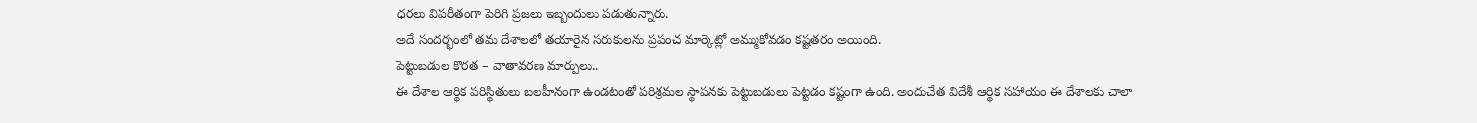ధరలు విపరీతంగా పెరిగి ప్రజలు ఇబ్బందులు పడుతున్నారు.
అదే సందర్భంలో తమ దేశాలలో తయారైన సరుకులను ప్రపంచ మార్కెట్లో అమ్ముకోవడం కష్టతరం అయింది.
పెట్టుబడుల కొరత – వాతావరణ మార్పులు..
ఈ దేశాల ఆర్థిక పరిస్థితులు బలహీనంగా ఉండటంతో పరిశ్రమల స్థాపనకు పెట్టుబడులు పెట్టడం కష్టంగా ఉంది. అందుచేత విదేశీ ఆర్థిక సహాయం ఈ దేశాలకు చాలా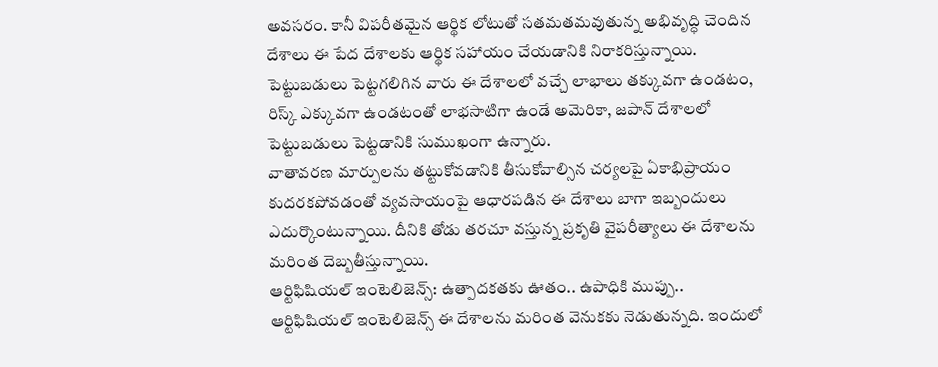అవసరం. కానీ విపరీతమైన ఆర్థిక లోటుతో సతమతమవుతున్న అభివృద్ధి చెందిన దేశాలు ఈ పేద దేశాలకు ఆర్థిక సహాయం చేయడానికి నిరాకరిస్తున్నాయి.
పెట్టుబడులు పెట్టగలిగిన వారు ఈ దేశాలలో వచ్చే లాభాలు తక్కువగా ఉండటం, రిస్క్ ఎక్కువగా ఉండటంతో లాభసాటిగా ఉండే అమెరికా, జపాన్ దేశాలలో పెట్టుబడులు పెట్టడానికి సుముఖంగా ఉన్నారు.
వాతావరణ మార్పులను తట్టుకోవడానికి తీసుకోవాల్సిన చర్యలపై ఏకాభిప్రాయం కుదరకపోవడంతో వ్యవసాయంపై ఆధారపడిన ఈ దేశాలు బాగా ఇబ్బందులు ఎదుర్కొంటున్నాయి. దీనికి తోడు తరచూ వస్తున్న ప్రకృతి వైపరీత్యాలు ఈ దేశాలను మరింత దెబ్బతీస్తున్నాయి.
ఆర్టిఫిషియల్ ఇంటెలిజెన్స్: ఉత్పాదకతకు ఊతం.. ఉపాధికి ముప్పు..
ఆర్టిఫిషియల్ ఇంటెలిజెన్స్ ఈ దేశాలను మరింత వెనుకకు నెడుతున్నది. ఇందులో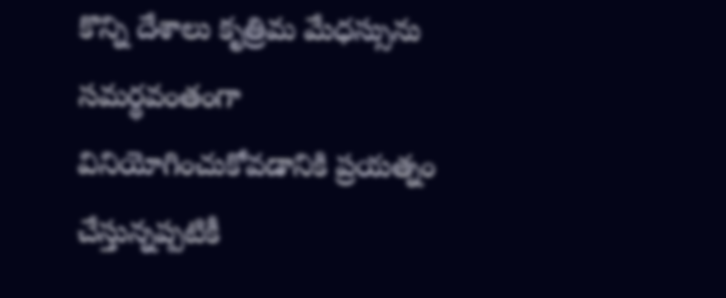కొన్ని దేశాలు కృత్రిమ మేధస్సును సమర్థవంతంగా వినియోగించుకోవడానికి ప్రయత్నం చేస్తున్నప్పటికీ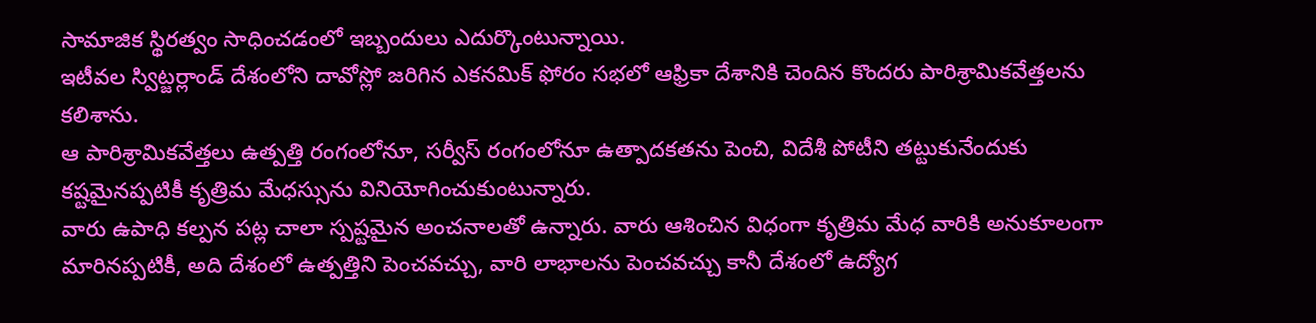సామాజిక స్థిరత్వం సాధించడంలో ఇబ్బందులు ఎదుర్కొంటున్నాయి.
ఇటీవల స్విట్జర్లాండ్ దేశంలోని దావోస్లో జరిగిన ఎకనమిక్ ఫోరం సభలో ఆఫ్రికా దేశానికి చెందిన కొందరు పారిశ్రామికవేత్తలను కలిశాను.
ఆ పారిశ్రామికవేత్తలు ఉత్పత్తి రంగంలోనూ, సర్వీస్ రంగంలోనూ ఉత్పాదకతను పెంచి, విదేశీ పోటీని తట్టుకునేందుకు కష్టమైనప్పటికీ కృత్రిమ మేధస్సును వినియోగించుకుంటున్నారు.
వారు ఉపాధి కల్పన పట్ల చాలా స్పష్టమైన అంచనాలతో ఉన్నారు. వారు ఆశించిన విధంగా కృత్రిమ మేధ వారికి అనుకూలంగా మారినప్పటికీ, అది దేశంలో ఉత్పత్తిని పెంచవచ్చు, వారి లాభాలను పెంచవచ్చు కానీ దేశంలో ఉద్యోగ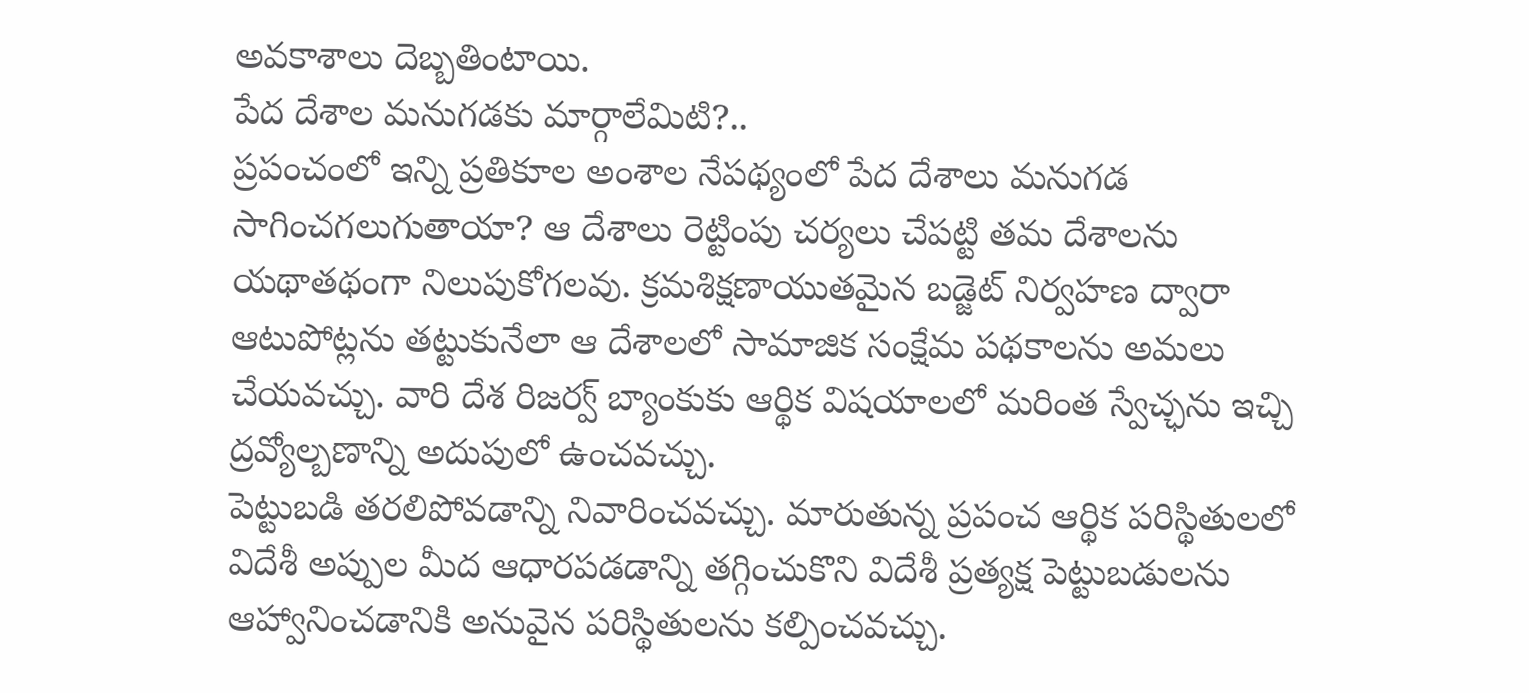అవకాశాలు దెబ్బతింటాయి.
పేద దేశాల మనుగడకు మార్గాలేమిటి?..
ప్రపంచంలో ఇన్ని ప్రతికూల అంశాల నేపథ్యంలో పేద దేశాలు మనుగడ సాగించగలుగుతాయా? ఆ దేశాలు రెట్టింపు చర్యలు చేపట్టి తమ దేశాలను యథాతథంగా నిలుపుకోగలవు. క్రమశిక్షణాయుతమైన బడ్జెట్ నిర్వహణ ద్వారా ఆటుపోట్లను తట్టుకునేలా ఆ దేశాలలో సామాజిక సంక్షేమ పథకాలను అమలు చేయవచ్చు. వారి దేశ రిజర్వ్ బ్యాంకుకు ఆర్థిక విషయాలలో మరింత స్వేచ్ఛను ఇచ్చి ద్రవ్యోల్బణాన్ని అదుపులో ఉంచవచ్చు.
పెట్టుబడి తరలిపోవడాన్ని నివారించవచ్చు. మారుతున్న ప్రపంచ ఆర్థిక పరిస్థితులలో విదేశీ అప్పుల మీద ఆధారపడడాన్ని తగ్గించుకొని విదేశీ ప్రత్యక్ష పెట్టుబడులను ఆహ్వానించడానికి అనువైన పరిస్థితులను కల్పించవచ్చు.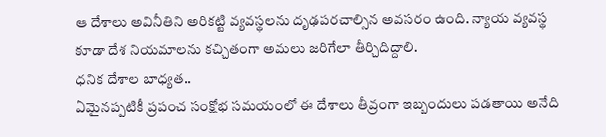ఆ దేశాలు అవినీతిని అరికట్టి వ్యవస్థలను దృఢపరచాల్సిన అవసరం ఉంది. న్యాయ వ్యవస్థ కూడా దేశ నియమాలను కచ్చితంగా అమలు జరిగేలా తీర్చిదిద్దాలి.
ధనిక దేశాల బాధ్యత..
ఏమైనప్పటికీ ప్రపంచ సంక్షోభ సమయంలో ఈ దేశాలు తీవ్రంగా ఇబ్బందులు పడతాయి అనేది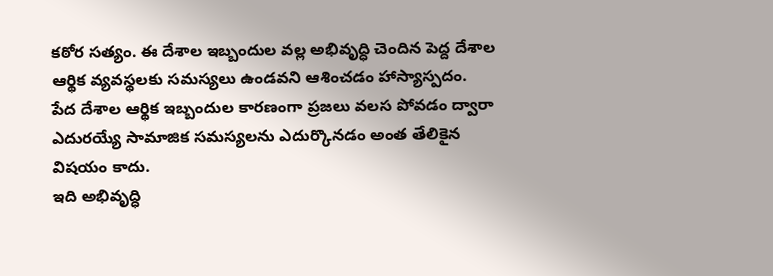కఠోర సత్యం. ఈ దేశాల ఇబ్బందుల వల్ల అభివృద్ధి చెందిన పెద్ద దేశాల ఆర్థిక వ్యవస్థలకు సమస్యలు ఉండవని ఆశించడం హాస్యాస్పదం.
పేద దేశాల ఆర్థిక ఇబ్బందుల కారణంగా ప్రజలు వలస పోవడం ద్వారా ఎదురయ్యే సామాజిక సమస్యలను ఎదుర్కొనడం అంత తేలికైన విషయం కాదు.
ఇది అభివృద్ధి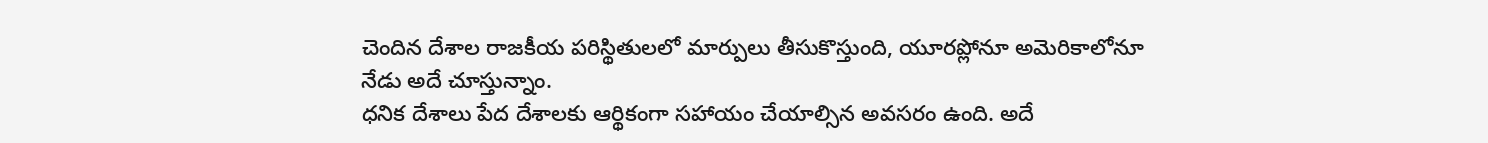చెందిన దేశాల రాజకీయ పరిస్థితులలో మార్పులు తీసుకొస్తుంది, యూరప్లోనూ అమెరికాలోనూ నేడు అదే చూస్తున్నాం.
ధనిక దేశాలు పేద దేశాలకు ఆర్థికంగా సహాయం చేయాల్సిన అవసరం ఉంది. అదే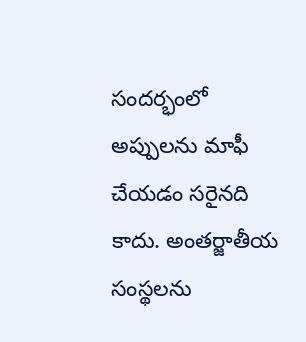సందర్భంలో అప్పులను మాఫీ చేయడం సరైనది కాదు. అంతర్జాతీయ సంస్థలను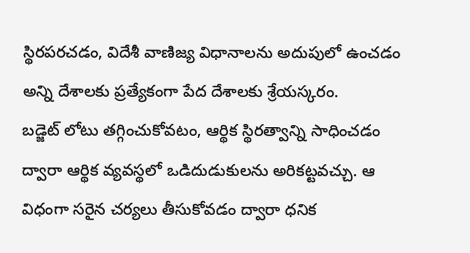స్థిరపరచడం, విదేశీ వాణిజ్య విధానాలను అదుపులో ఉంచడం అన్ని దేశాలకు ప్రత్యేకంగా పేద దేశాలకు శ్రేయస్కరం.
బడ్జెట్ లోటు తగ్గించుకోవటం, ఆర్థిక స్థిరత్వాన్ని సాధించడం ద్వారా ఆర్థిక వ్యవస్థలో ఒడిదుడుకులను అరికట్టవచ్చు. ఆ విధంగా సరైన చర్యలు తీసుకోవడం ద్వారా ధనిక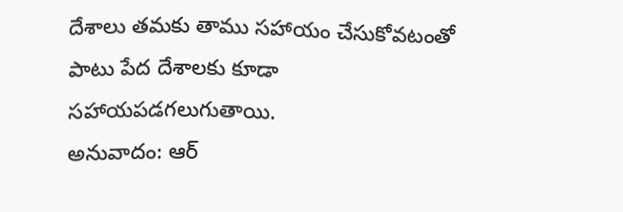దేశాలు తమకు తాము సహాయం చేసుకోవటంతో పాటు పేద దేశాలకు కూడా సహాయపడగలుగుతాయి.
అనువాదం: ఆర్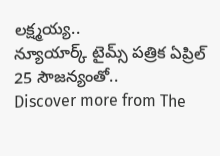లక్ష్మయ్య..
న్యూయార్క్ టైమ్స్ పత్రిక ఏప్రిల్ 25 సౌజన్యంతో..
Discover more from The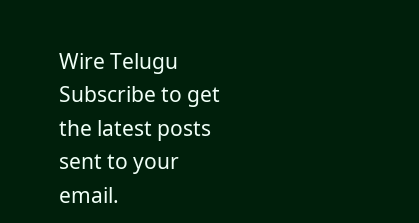Wire Telugu
Subscribe to get the latest posts sent to your email.